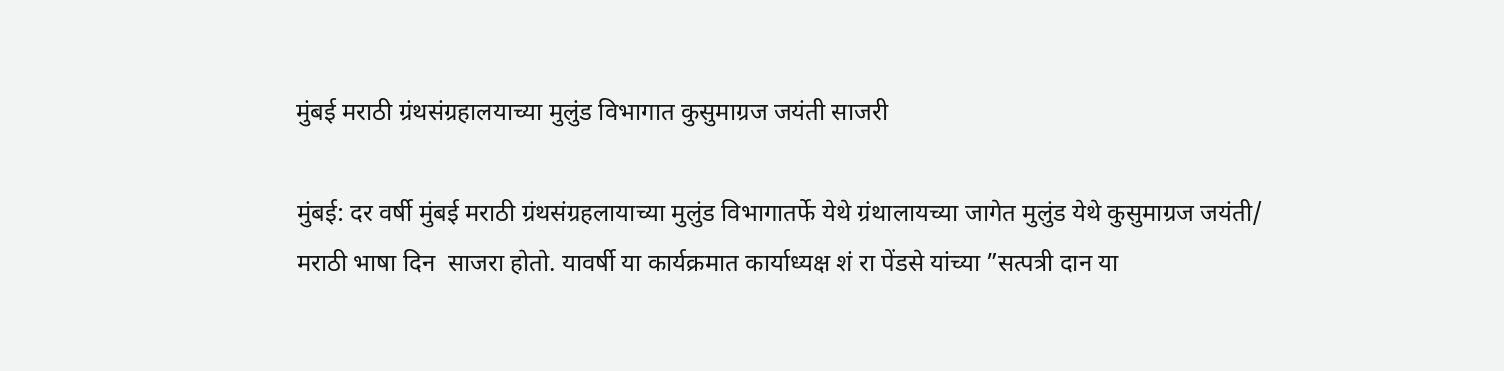मुंबई मराठी ग्रंथसंग्रहालयाच्या मुलुंड विभागात कुसुमाग्रज जयंती साजरी

मुंबई: दर वर्षी मुंबई मराठी ग्रंथसंग्रहलायाच्या मुलुंड विभागातर्फे येथे ग्रंथालायच्या जागेत मुलुंड येथे कुसुमाग्रज जयंती/ मराठी भाषा दिन  साजरा होतो. यावर्षी या कार्यक्रमात कार्याध्यक्ष शं रा पेंडसे यांच्या ”सत्पत्री दान या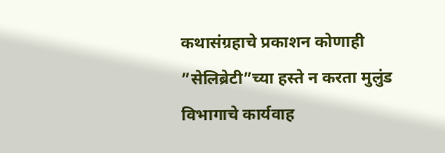कथासंग्रहाचे प्रकाशन कोणाही ”सेलिब्रेटी”च्या हस्ते न करता मुलुंड विभागाचे कार्यवाह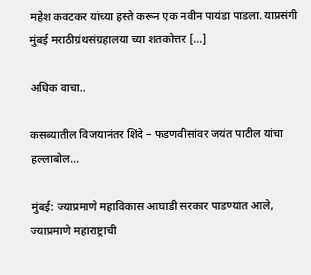महेश कवटकर यांच्या हस्ते करून एक नवीन पायंडा पाडला. याप्रसंगी मुंबई मराठीग्रंथसंग्रहालया च्या शतकोत्तर […]

अधिक वाचा..

कसब्यातील विजयानंतर शिंदे – फडणवीसांवर जयंत पाटील यांचा हल्लाबोल…

मुंबई: ज्याप्रमाणे महाविकास आघाडी सरकार पाडण्यात आले, ज्याप्रमाणे महाराष्ट्राची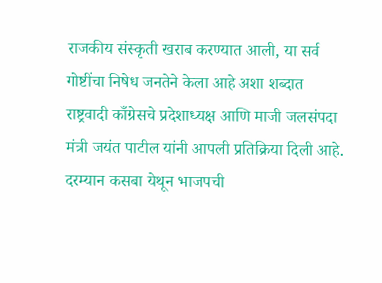राजकीय संस्कृती खराब करण्यात आली, या सर्व गोष्टींचा निषेध जनतेने केला आहे अशा शब्दात राष्ट्रवादी काँग्रेसचे प्रदेशाध्यक्ष आणि माजी जलसंपदा मंत्री जयंत पाटील यांनी आपली प्रतिक्रिया दिली आहे. दरम्यान कसबा येथून भाजपची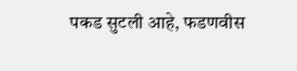पकड सुटली आहे, फडणवीस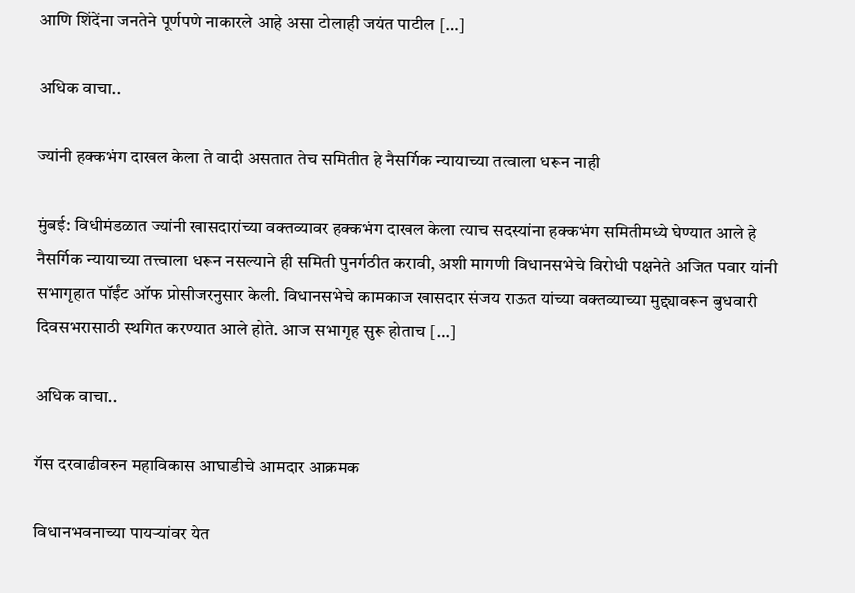आणि शिंदेंना जनतेने पूर्णपणे नाकारले आहे असा टोलाही जयंत पाटील […]

अधिक वाचा..

ज्यांनी हक्कभंग दाखल केला ते वादी असतात तेच समितीत हे नैसर्गिक न्यायाच्या तत्वाला धरून नाही

मुंबई: विधीमंडळात ज्यांनी खासदारांच्या वक्तव्यावर हक्कभंग दाखल केला त्याच सदस्यांना हक्कभंग समितीमध्ये घेण्यात आले हे नैसर्गिक न्यायाच्या तत्त्वाला धरून नसल्याने ही समिती पुनर्गठीत करावी, अशी मागणी विधानसभेचे विरोधी पक्षनेते अजित पवार यांनी सभागृहात पॉईंट ऑफ प्रोसीजरनुसार केली. विधानसभेचे कामकाज खासदार संजय राऊत यांच्या वक्तव्याच्या मुद्द्यावरून बुधवारी दिवसभरासाठी स्थगित करण्यात आले होते. आज सभागृह सुरू होताच […]

अधिक वाचा..

गॅस दरवाढीवरुन महाविकास आघाडीचे आमदार आक्रमक

विधानभवनाच्या पायर्‍यांवर येत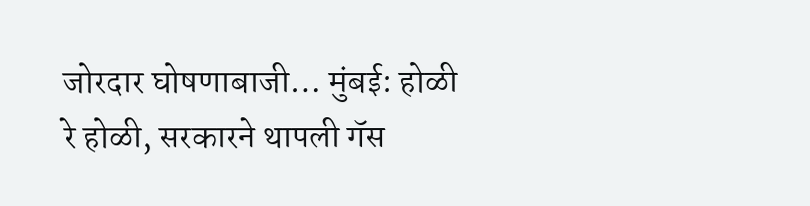जोरदार घोषणाबाजी… मुंबई: होळी रे होळी, सरकारने थापली गॅस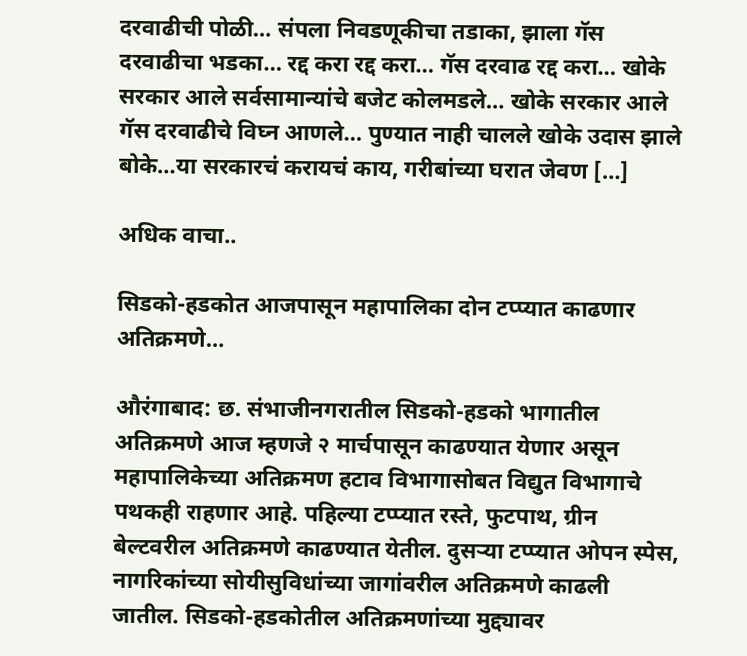दरवाढीची पोळी… संपला निवडणूकीचा तडाका, झाला गॅस दरवाढीचा भडका… रद्द करा रद्द करा… गॅस दरवाढ रद्द करा… खोके सरकार आले सर्वसामान्यांचे बजेट कोलमडले… खोके सरकार आले गॅस दरवाढीचे विघ्न आणले… पुण्यात नाही चालले खोके उदास झाले बोके…या सरकारचं करायचं काय, गरीबांच्या घरात जेवण […]

अधिक वाचा..

सिडको-हडकोत आजपासून महापालिका दोन टप्प्यात काढणार अतिक्रमणे…

औरंगाबाद: छ. संभाजीनगरातील सिडको-हडको भागातील अतिक्रमणे आज म्हणजे २ मार्चपासून काढण्यात येणार असून महापालिकेच्या अतिक्रमण हटाव विभागासोबत विद्युत विभागाचे पथकही राहणार आहे. पहिल्या टप्प्यात रस्ते, फुटपाथ, ग्रीन बेल्टवरील अतिक्रमणे काढण्यात येतील. दुसऱ्या टप्प्यात ओपन स्पेस, नागरिकांच्या सोयीसुविधांच्या जागांवरील अतिक्रमणे काढली जातील. सिडको-हडकोतील अतिक्रमणांच्या मुद्द्यावर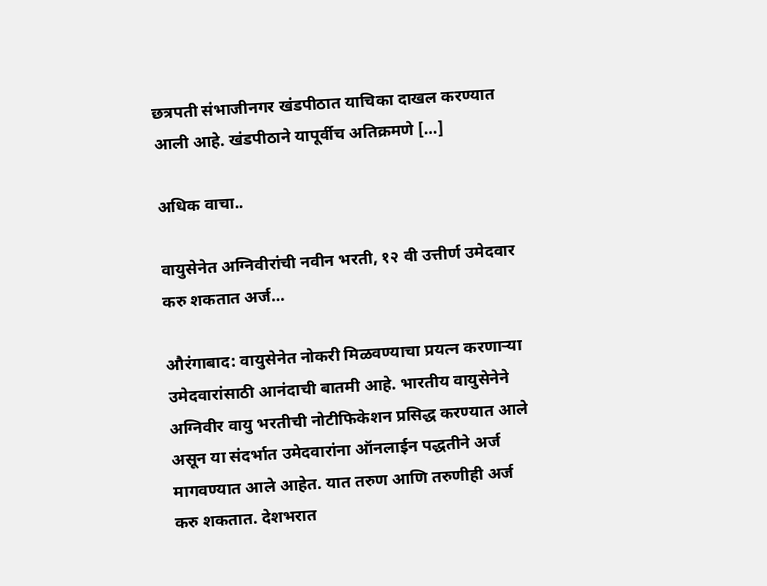छत्रपती संभाजीनगर खंडपीठात याचिका दाखल करण्यात आली आहे. खंडपीठाने यापूर्वीच अतिक्रमणे […]

अधिक वाचा..

वायुसेनेत अग्निवीरांची नवीन भरती, १२ वी उत्तीर्ण उमेदवार करु शकतात अर्ज…

औरंगाबाद: वायुसेनेत नोकरी मिळवण्याचा प्रयत्न करणाऱ्या उमेदवारांसाठी आनंदाची बातमी आहे. भारतीय वायुसेनेने अग्निवीर वायु भरतीची नोटीफिकेशन प्रसिद्ध करण्यात आले असून या संदर्भात उमेदवारांना ऑनलाईन पद्धतीने अर्ज मागवण्यात आले आहेत. यात तरुण आणि तरुणीही अर्ज करु शकतात. देशभरात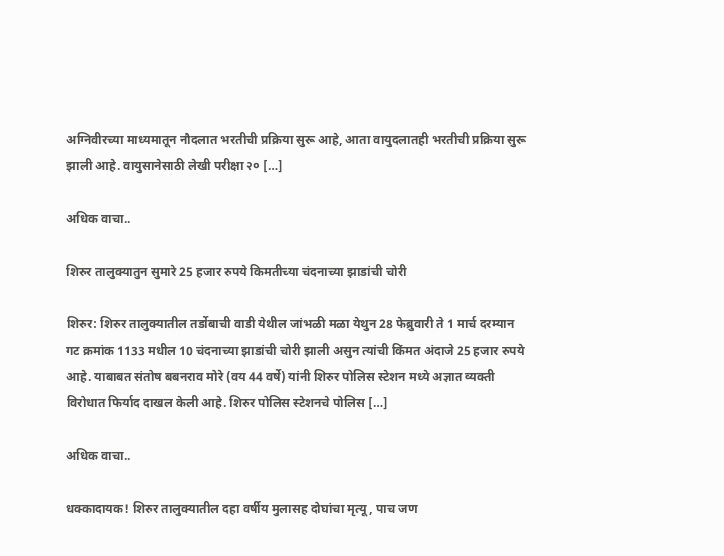अग्निवीरच्या माध्यमातून नौदलात भरतीची प्रक्रिया सुरू आहे, आता वायुदलातही भरतीची प्रक्रिया सुरू झाली आहे. वायुसानेसाठी लेखी परीक्षा २० […]

अधिक वाचा..

शिरुर तालुक्यातुन सुमारे 25 हजार रुपये किमतीच्या चंदनाच्या झाडांची चोरी

शिरुर: शिरुर तालुक्यातील तर्डोबाची वाडी येथील जांभळी मळा येथुन 28 फेब्रुवारी ते 1 मार्च दरम्यान गट क्रमांक 1133 मधील 10 चंदनाच्या झाडांची चोरी झाली असुन त्यांची किंमत अंदाजे 25 हजार रुपये आहे. याबाबत संतोष बबनराव मोरे (वय 44 वर्षे) यांनी शिरुर पोलिस स्टेशन मध्ये अज्ञात व्यक्ती विरोधात फिर्याद दाखल केली आहे. शिरुर पोलिस स्टेशनचे पोलिस […]

अधिक वाचा..

धक्कादायक! शिरुर तालुक्यातील दहा वर्षीय मुलासह दोघांचा मृत्यू, पाच जण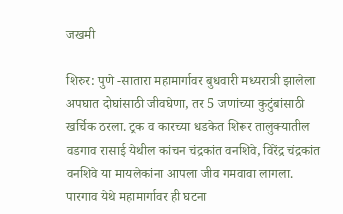जखमी

शिरुर: पुणे -सातारा महामार्गावर बुधवारी मध्यरात्री झालेला अपघात दोघांसाठी जीवघेणा, तर 5 जणांच्या कुटुंबांसाठी खर्चिक ठरला. ट्रक व कारच्या धडकेत शिरूर तालुक्यातील वडगाव रासाई येथील कांचन चंद्रकांत वनशिवे, विरेंद्र चंद्रकांत वनशिवे या मायलेकांना आपला जीव गमवावा लागला. पारगाव येथे महामार्गावर ही घटना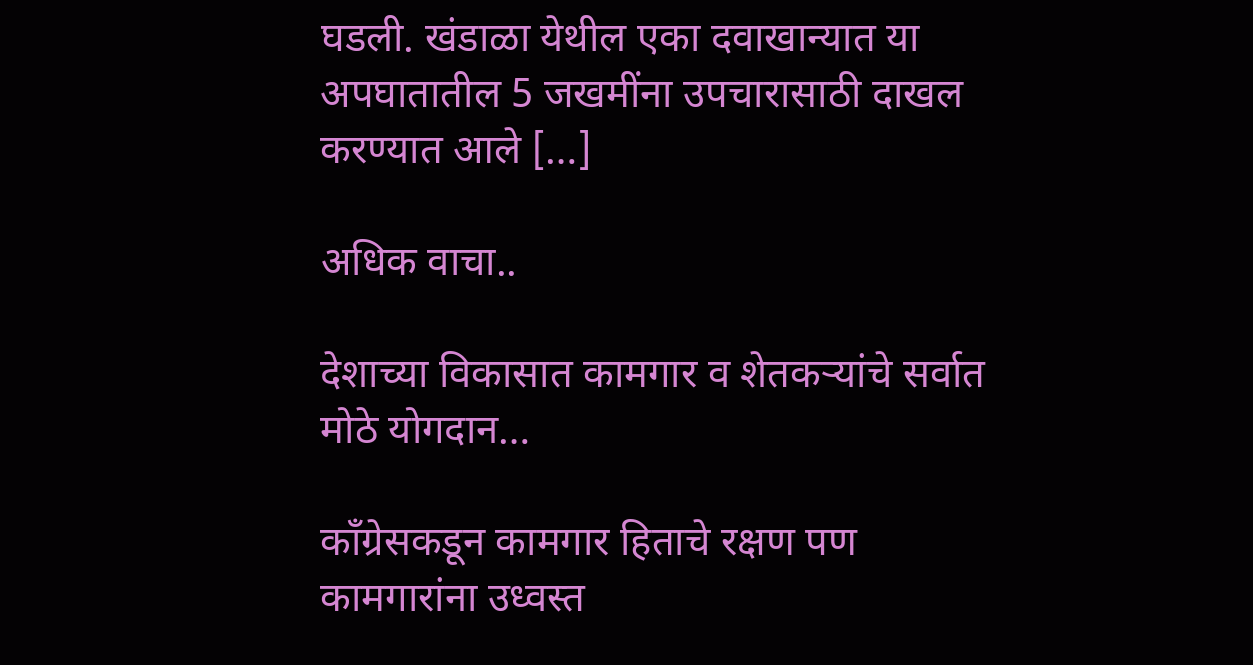घडली. खंडाळा येथील एका दवाखान्यात या अपघातातील 5 जखमींना उपचारासाठी दाखल करण्यात आले […]

अधिक वाचा..

देशाच्या विकासात कामगार व शेतकऱ्यांचे सर्वात मोठे योगदान…

काँग्रेसकडून कामगार हिताचे रक्षण पण कामगारांना उध्वस्त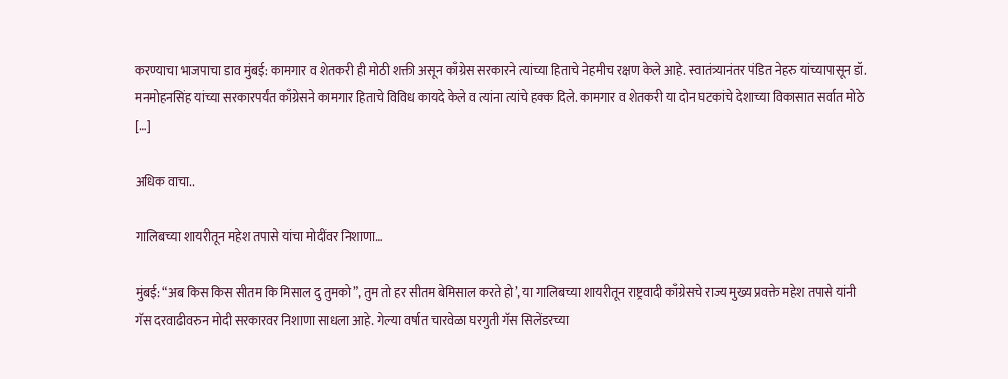करण्याचा भाजपाचा डाव मुंबई: कामगार व शेतकरी ही मोठी शक्ती असून काँग्रेस सरकारने त्यांच्या हिताचे नेहमीच रक्षण केले आहे. स्वातंत्र्यानंतर पंडित नेहरु यांच्यापासून डॉ. मनमोहनसिंह यांच्या सरकारपर्यंत काँग्रेसने कामगार हिताचे विविध कायदे केले व त्यांना त्यांचे हक्क दिले. कामगार व शेतकरी या दोन घटकांचे देशाच्या विकासात सर्वात मोठे […]

अधिक वाचा..

गालिबच्या शायरीतून महेश तपासे यांचा मोदींवर निशाणा…

मुंबई: “अब किस किस सीतम कि मिसाल दु तुमको”, तुम तो हर सीतम बेमिसाल करते हो’, या गालिबच्या शायरीतून राष्ट्रवादी काँग्रेसचे राज्य मुख्य प्रवक्ते महेश तपासे यांनी गॅस दरवाढीवरुन मोदी सरकारवर निशाणा साधला आहे. गेल्या वर्षात चारवेळा घरगुती गॅस सिलेंडरच्या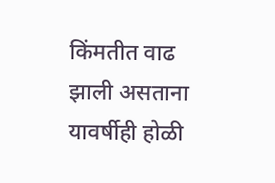किंमतीत वाढ झाली असताना यावर्षीही होळी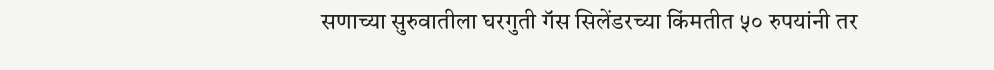सणाच्या सुरुवातीला घरगुती गॅस सिलेंडरच्या किंमतीत ५० रुपयांनी तर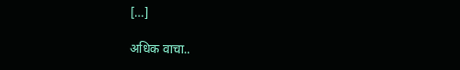[…]

अधिक वाचा..